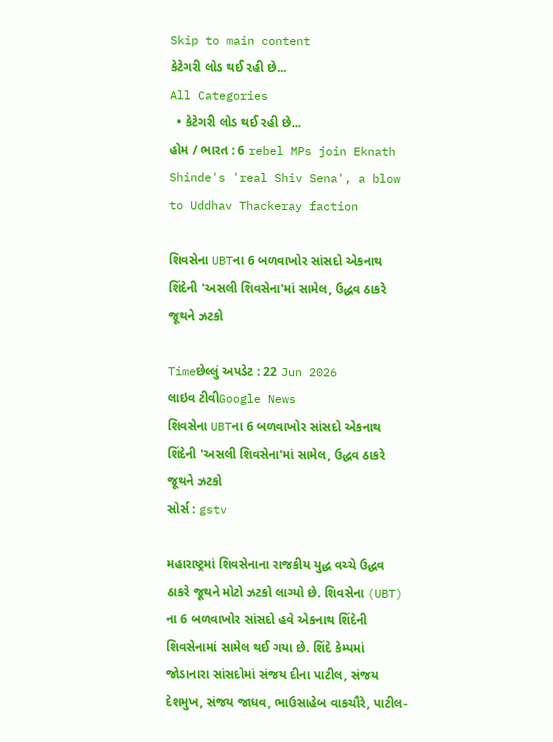Skip to main content
કેટેગરી લોડ થઈ રહી છે...
All Categories
  • કેટેગરી લોડ થઈ રહી છે...
હોમ / ભારત : 6 rebel MPs join Eknath Shinde's 'real Shiv Sena', a blow to Uddhav Thackeray faction

શિવસેના UBTના 6 બળવાખોર સાંસદો એકનાથ શિંદેની 'અસલી શિવસેના'માં સામેલ, ઉદ્ધવ ઠાકરે જૂથને ઝટકો

Timeછેલ્લું અપડેટ : 22 Jun 2026
લાઇવ ટીવીGoogle News
શિવસેના UBTના 6 બળવાખોર સાંસદો એકનાથ શિંદેની 'અસલી શિવસેના'માં સામેલ, ઉદ્ધવ ઠાકરે જૂથને ઝટકો
સોર્સ : gstv

મહારાષ્ટ્રમાં શિવસેનાના રાજકીય યુદ્ધ વચ્ચે ઉદ્ધવ ઠાકરે જૂથને મોટો ઝટકો લાગ્યો છે. શિવસેના (UBT) ના 6 બળવાખોર સાંસદો હવે એકનાથ શિંદેની શિવસેનામાં સામેલ થઈ ગયા છે. શિંદે કેમ્પમાં જોડાનારા સાંસદોમાં સંજય દીના પાટીલ, સંજય દેશમુખ, સંજય જાધવ, ભાઉસાહેબ વાકચૌરે, પાટીલ-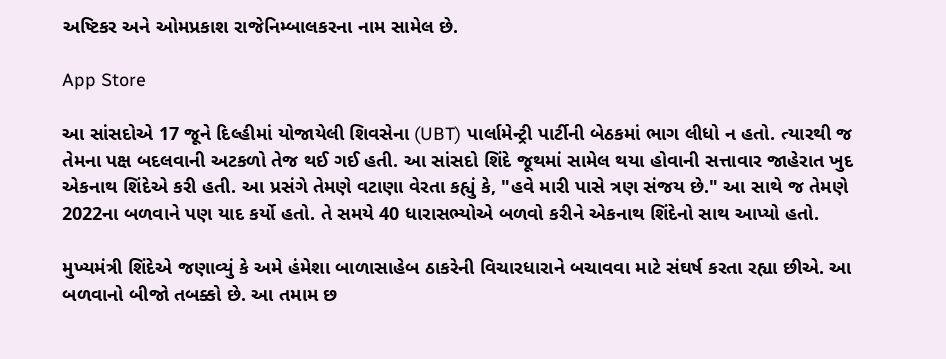અષ્ટિકર અને ઓમપ્રકાશ રાજેનિમ્બાલકરના નામ સામેલ છે.

App Store

આ સાંસદોએ 17 જૂને દિલ્હીમાં યોજાયેલી શિવસેના (UBT) પાર્લામેન્ટ્રી પાર્ટીની બેઠકમાં ભાગ લીધો ન હતો. ત્યારથી જ તેમના પક્ષ બદલવાની અટકળો તેજ થઈ ગઈ હતી. આ સાંસદો શિંદે જૂથમાં સામેલ થયા હોવાની સત્તાવાર જાહેરાત ખુદ એકનાથ શિંદેએ કરી હતી. આ પ્રસંગે તેમણે વટાણા વેરતા કહ્યું કે, "હવે મારી પાસે ત્રણ સંજય છે." આ સાથે જ તેમણે 2022ના બળવાને પણ યાદ કર્યો હતો. તે સમયે 40 ધારાસભ્યોએ બળવો કરીને એકનાથ શિંદેનો સાથ આપ્યો હતો.

મુખ્યમંત્રી શિંદેએ જણાવ્યું કે અમે હંમેશા બાળાસાહેબ ઠાકરેની વિચારધારાને બચાવવા માટે સંઘર્ષ કરતા રહ્યા છીએ. આ બળવાનો બીજો તબક્કો છે. આ તમામ છ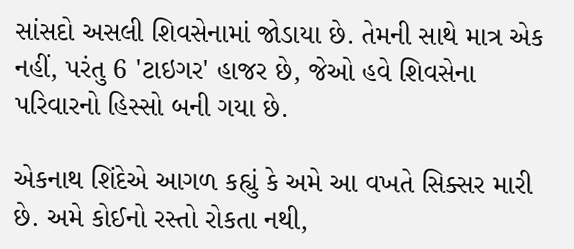સાંસદો અસલી શિવસેનામાં જોડાયા છે. તેમની સાથે માત્ર એક નહીં, પરંતુ 6 'ટાઇગર' હાજર છે, જેઓ હવે શિવસેના પરિવારનો હિસ્સો બની ગયા છે.

એકનાથ શિંદેએ આગળ કહ્યું કે અમે આ વખતે સિક્સર મારી છે. અમે કોઈનો રસ્તો રોકતા નથી,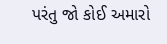પરંતુ જો કોઈ અમારો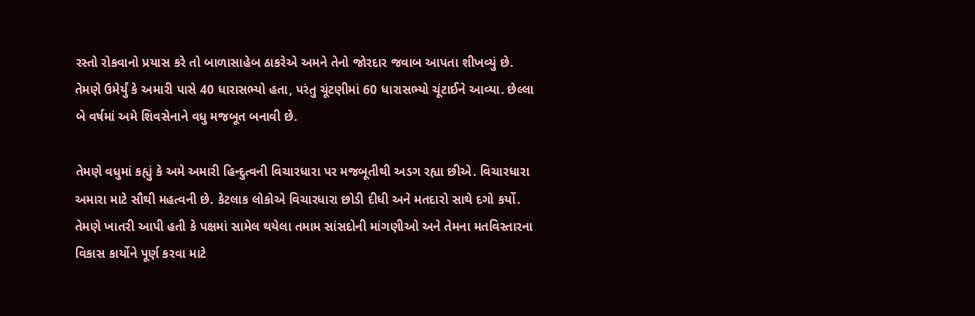રસ્તો રોકવાનો પ્રયાસ કરે તો બાળાસાહેબ ઠાકરેએ અમને તેનો જોરદાર જવાબ આપતા શીખવ્યું છે. તેમણે ઉમેર્યું કે અમારી પાસે 40 ધારાસભ્યો હતા, પરંતુ ચૂંટણીમાં 60 ધારાસભ્યો ચૂંટાઈને આવ્યા. છેલ્લા બે વર્ષમાં અમે શિવસેનાને વધુ મજબૂત બનાવી છે.

તેમણે વધુમાં કહ્યું કે અમે અમારી હિન્દુત્વની વિચારધારા પર મજબૂતીથી અડગ રહ્યા છીએ. વિચારધારા અમારા માટે સૌથી મહત્વની છે. કેટલાક લોકોએ વિચારધારા છોડી દીધી અને મતદારો સાથે દગો કર્યો. તેમણે ખાતરી આપી હતી કે પક્ષમાં સામેલ થયેલા તમામ સાંસદોની માંગણીઓ અને તેમના મતવિસ્તારના વિકાસ કાર્યોને પૂર્ણ કરવા માટે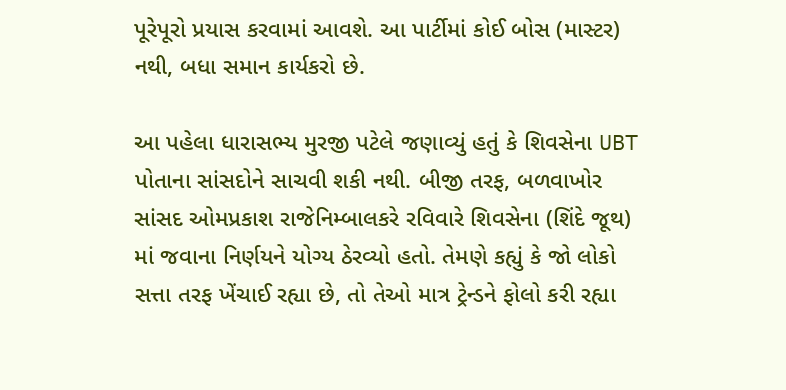પૂરેપૂરો પ્રયાસ કરવામાં આવશે. આ પાર્ટીમાં કોઈ બોસ (માસ્ટર) નથી, બધા સમાન કાર્યકરો છે.

આ પહેલા ધારાસભ્ય મુરજી પટેલે જણાવ્યું હતું કે શિવસેના UBT પોતાના સાંસદોને સાચવી શકી નથી. બીજી તરફ, બળવાખોર સાંસદ ઓમપ્રકાશ રાજેનિમ્બાલકરે રવિવારે શિવસેના (શિંદે જૂથ) માં જવાના નિર્ણયને યોગ્ય ઠેરવ્યો હતો. તેમણે કહ્યું કે જો લોકો સત્તા તરફ ખેંચાઈ રહ્યા છે, તો તેઓ માત્ર ટ્રેન્ડને ફોલો કરી રહ્યા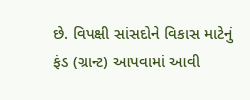છે. વિપક્ષી સાંસદોને વિકાસ માટેનું ફંડ (ગ્રાન્ટ) આપવામાં આવી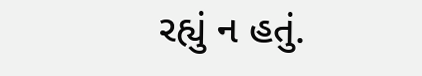રહ્યું ન હતું.